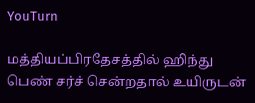YouTurn

மத்தியப்பிரதேசத்தில் ஹிந்து பெண் சர்ச் சென்றதால் உயிருடன்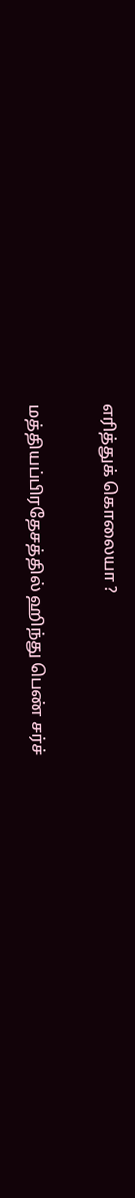எரித்துக் கொலையா ?

மத்தியப்பிரதேசத்தில் ஹிந்து பெண் சர்ச்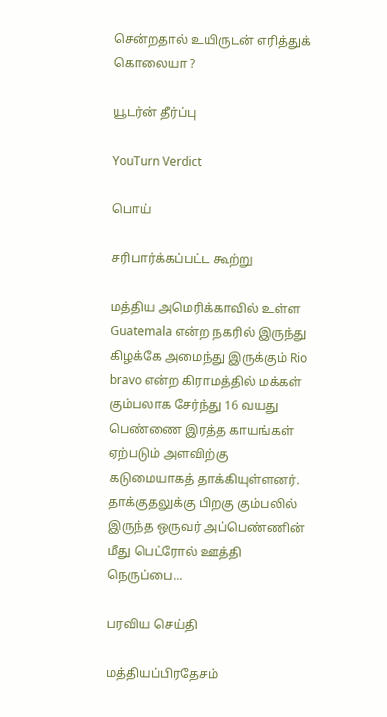சென்றதால் உயிருடன் எரித்துக் கொலையா ?

யூடர்ன் தீர்ப்பு

YouTurn Verdict

பொய்

சரிபார்க்கப்பட்ட கூற்று

மத்திய அமெரிக்காவில் உள்ள Guatemala என்ற நகரில் இருந்து கிழக்கே அமைந்து இருக்கும் Rio bravo என்ற கிராமத்தில் மக்கள் கும்பலாக சேர்ந்து 16 வயது பெண்ணை இரத்த காயங்கள் ஏற்படும் அளவிற்கு கடுமையாகத் தாக்கியுள்ளனர். தாக்குதலுக்கு பிறகு கும்பலில் இருந்த ஒருவர் அப்பெண்ணின் மீது பெட்ரோல் ஊத்தி நெருப்பை...

பரவிய செய்தி

மத்தியப்பிரதேசம்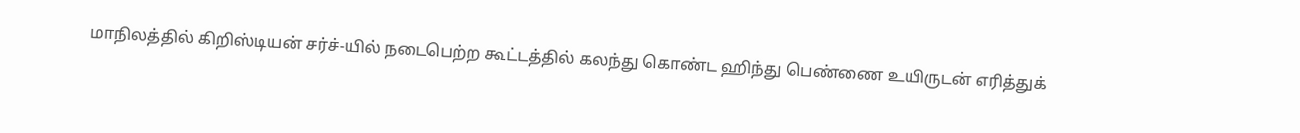மாநிலத்தில் கிறிஸ்டியன் சர்ச்-யில் நடைபெற்ற கூட்டத்தில் கலந்து கொண்ட ஹிந்து பெண்ணை உயிருடன் எரித்துக்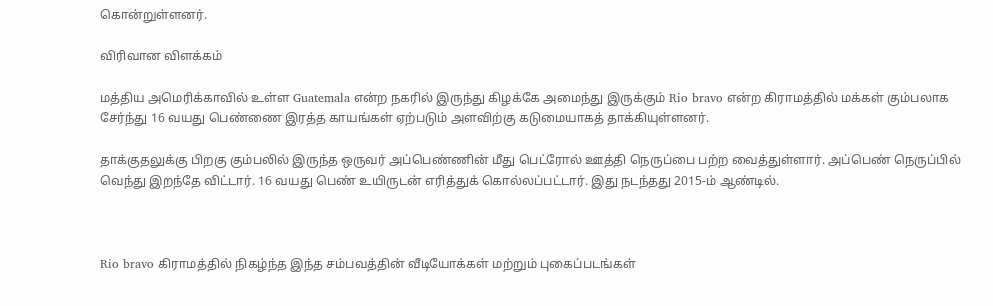கொன்றுள்ளனர்.

விரிவான விளக்கம்

மத்திய அமெரிக்காவில் உள்ள Guatemala என்ற நகரில் இருந்து கிழக்கே அமைந்து இருக்கும் Rio bravo என்ற கிராமத்தில் மக்கள் கும்பலாக சேர்ந்து 16 வயது பெண்ணை இரத்த காயங்கள் ஏற்படும் அளவிற்கு கடுமையாகத் தாக்கியுள்ளனர்.

தாக்குதலுக்கு பிறகு கும்பலில் இருந்த ஒருவர் அப்பெண்ணின் மீது பெட்ரோல் ஊத்தி நெருப்பை பற்ற வைத்துள்ளார். அப்பெண் நெருப்பில் வெந்து இறந்தே விட்டார். 16 வயது பெண் உயிருடன் எரித்துக் கொல்லப்பட்டார். இது நடந்தது 2015-ம் ஆண்டில்.



Rio bravo கிராமத்தில் நிகழ்ந்த இந்த சம்பவத்தின் வீடியோக்கள் மற்றும் புகைப்படங்கள்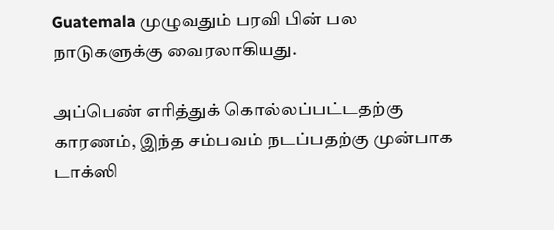Guatemala முழுவதும் பரவி பின் பல நாடுகளுக்கு வைரலாகியது.

அப்பெண் எரித்துக் கொல்லப்பட்டதற்கு காரணம், இந்த சம்பவம் நடப்பதற்கு முன்பாக டாக்ஸி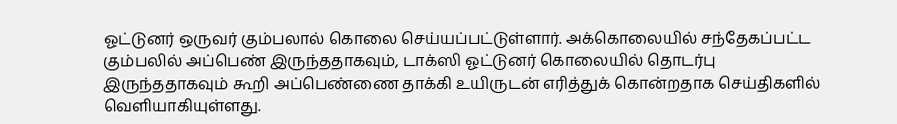ஓட்டுனர் ஒருவர் கும்பலால் கொலை செய்யப்பட்டுள்ளார். அக்கொலையில் சந்தேகப்பட்ட கும்பலில் அப்பெண் இருந்ததாகவும், டாக்ஸி ஓட்டுனர் கொலையில் தொடர்பு இருந்ததாகவும் கூறி அப்பெண்ணை தாக்கி உயிருடன் எரித்துக் கொன்றதாக செய்திகளில் வெளியாகியுள்ளது.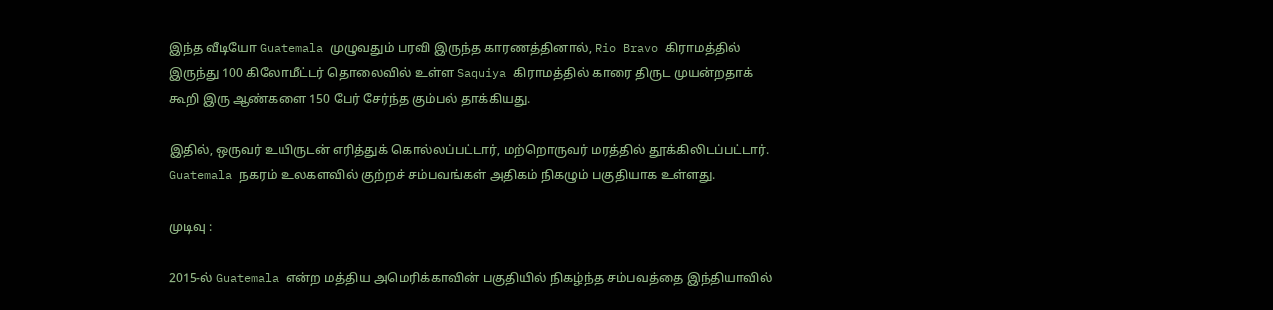இந்த வீடியோ Guatemala முழுவதும் பரவி இருந்த காரணத்தினால், Rio Bravo கிராமத்தில் இருந்து 100 கிலோமீட்டர் தொலைவில் உள்ள Saquiya கிராமத்தில் காரை திருட முயன்றதாக் கூறி இரு ஆண்களை 150 பேர் சேர்ந்த கும்பல் தாக்கியது.

இதில், ஒருவர் உயிருடன் எரித்துக் கொல்லப்பட்டார், மற்றொருவர் மரத்தில் தூக்கிலிடப்பட்டார். Guatemala நகரம் உலகளவில் குற்றச் சம்பவங்கள் அதிகம் நிகழும் பகுதியாக உள்ளது.

முடிவு :

2015-ல் Guatemala என்ற மத்திய அமெரிக்காவின் பகுதியில் நிகழ்ந்த சம்பவத்தை இந்தியாவில்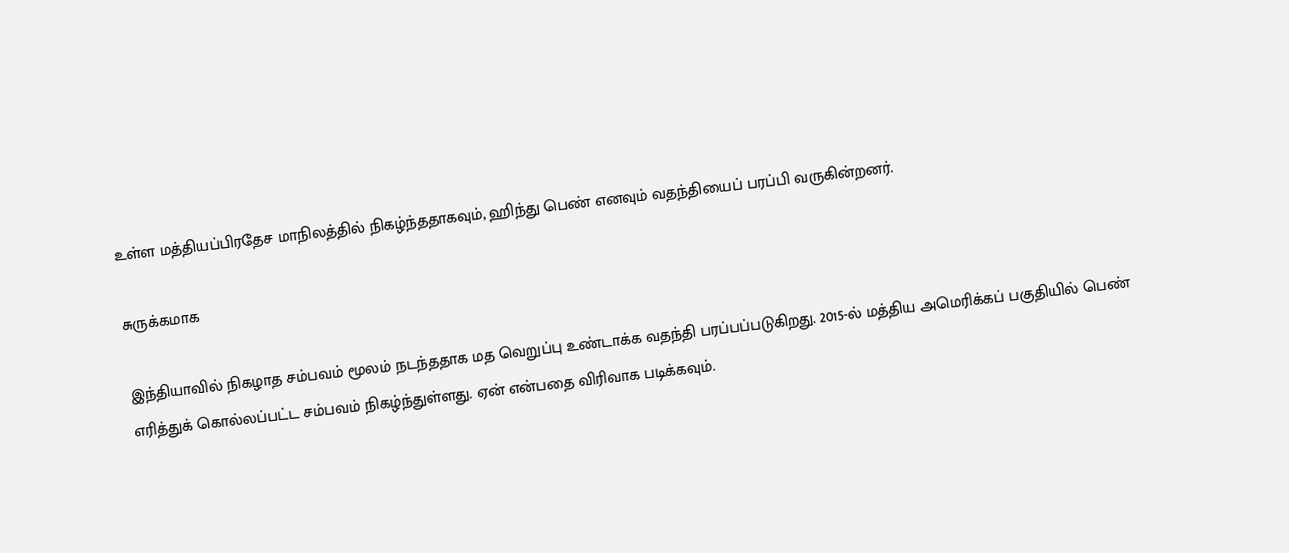உள்ள மத்தியப்பிரதேச மாநிலத்தில் நிகழ்ந்ததாகவும், ஹிந்து பெண் எனவும் வதந்தியைப் பரப்பி வருகின்றனர்.

சுருக்கமாக

இந்தியாவில் நிகழாத சம்பவம் மூலம் நடந்ததாக மத வெறுப்பு உண்டாக்க வதந்தி பரப்பப்படுகிறது. 2015-ல் மத்திய அமெரிக்கப் பகுதியில் பெண் எரித்துக் கொல்லப்பட்ட சம்பவம் நிகழ்ந்துள்ளது. ஏன் என்பதை விரிவாக படிக்கவும்.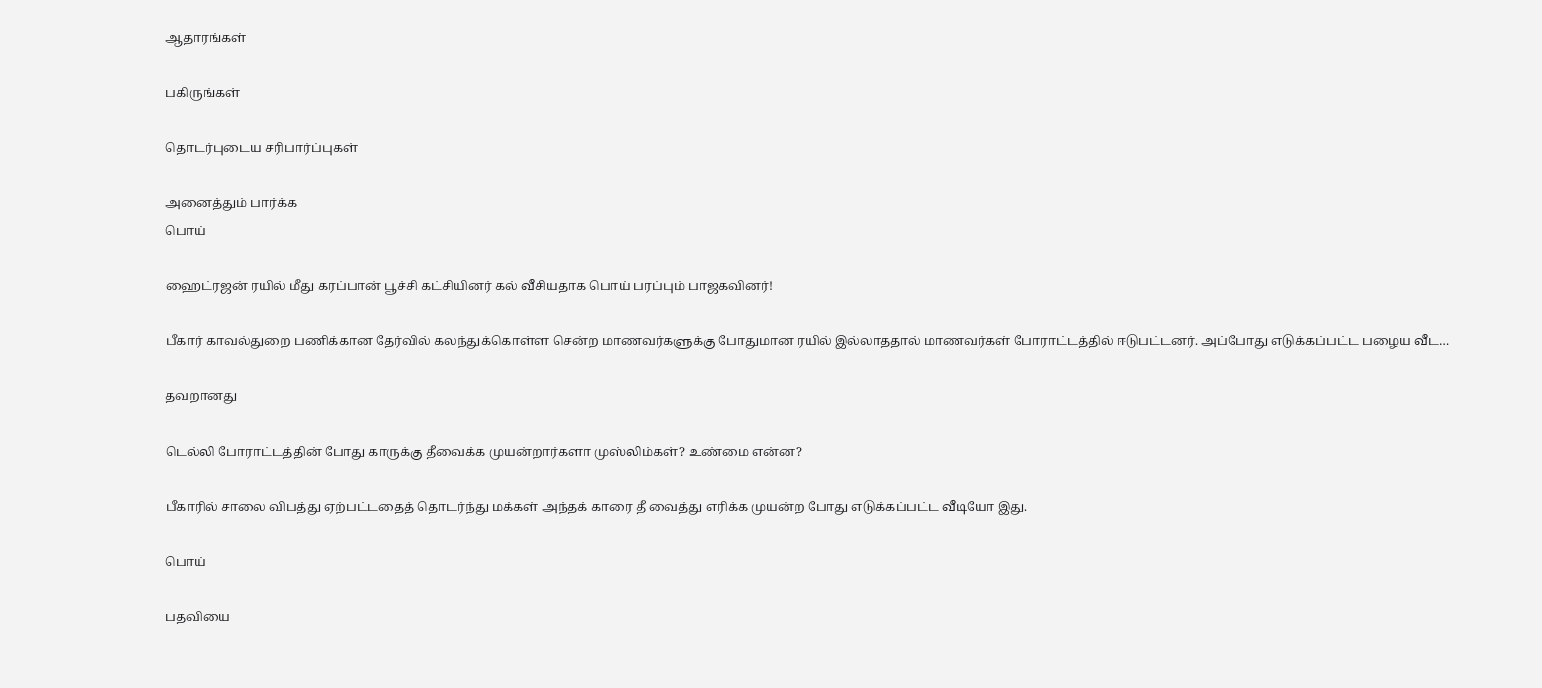ஆதாரங்கள்

பகிருங்கள்

தொடர்புடைய சரிபார்ப்புகள்

அனைத்தும் பார்க்க
பொய்

ஹைட்ரஜன் ரயில் மீது கரப்பான் பூச்சி கட்சியினர் கல் வீசியதாக பொய் பரப்பும் பாஜகவினர்!

பீகார் காவல்துறை பணிக்கான தேர்வில் கலந்துக்கொள்ள சென்ற மாணவர்களுக்கு போதுமான ரயில் இல்லாததால் மாணவர்கள் போராட்டத்தில் ஈடுபட்டனர். அப்போது எடுக்கப்பட்ட பழைய வீட…

தவறானது

டெல்லி போராட்டத்தின் போது காருக்கு தீவைக்க முயன்றார்களா முஸ்லிம்கள்? உண்மை என்ன?

பீகாரில் சாலை விபத்து ஏற்பட்டதைத் தொடர்ந்து மக்கள் அந்தக் காரை தீ வைத்து எரிக்க முயன்ற போது எடுக்கப்பட்ட வீடியோ இது.

பொய்

பதவியை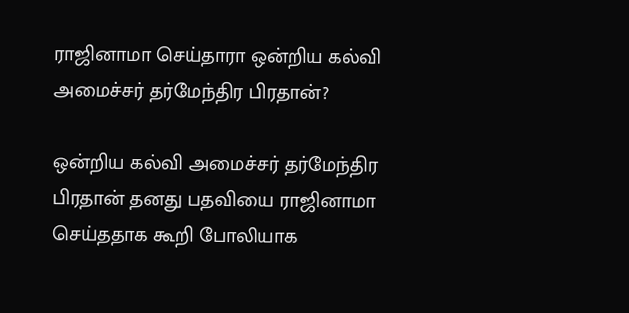ராஜினாமா செய்தாரா ஒன்றிய கல்வி அமைச்சர் தர்மேந்திர பிரதான்?

ஒன்றிய கல்வி அமைச்சர் தர்மேந்திர பிரதான் தனது பதவியை ராஜினாமா செய்ததாக கூறி போலியாக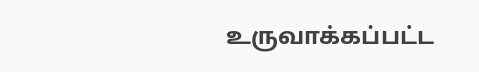உருவாக்கப்பட்ட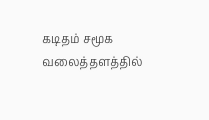கடிதம் சமூக வலைத்தளத்தில்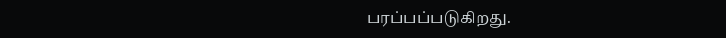பரப்பப்படுகிறது.